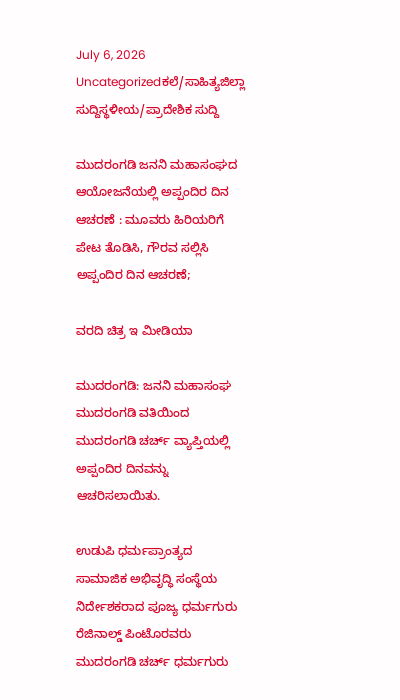July 6, 2026
Uncategorizedಕಲೆ/ಸಾಹಿತ್ಯಜಿಲ್ಲಾ ಸುದ್ದಿಸ್ಥಳೀಯ/ಪ್ರಾದೇಶಿಕ ಸುದ್ದಿ

ಮುದರಂಗಡಿ ಜನನಿ ಮಹಾಸಂಘದ ಆಯೋಜನೆಯಲ್ಲಿ ಅಪ್ಪಂದಿರ ದಿನ ಆಚರಣೆ : ಮೂವರು ಹಿರಿಯರಿಗೆ ಪೇಟ ತೊಡಿಸಿ, ಗೌರವ ಸಲ್ಲಿಸಿ ಅಪ್ಪಂದಿರ ದಿನ ಆಚರಣೆ;

ವರದಿ ಚಿತ್ರ ಇ ಮೀಡಿಯಾ

ಮುದರಂಗಡಿ: ಜನನಿ ಮಹಾಸಂಘ ಮುದರಂಗಡಿ ವತಿಯಿಂದ ಮುದರಂಗಡಿ ಚರ್ಚ್ ವ್ಯಾಪ್ತಿಯಲ್ಲಿ ಅಪ್ಪಂದಿರ ದಿನವನ್ನು ಆಚರಿಸಲಾಯಿತು.

ಉಡುಪಿ ಧರ್ಮಪ್ರಾಂತ್ಯದ ಸಾಮಾಜಿಕ ಅಭಿವೃದ್ಧಿ ಸಂಸ್ಥೆಯ ನಿರ್ದೇಶಕರಾದ ಪೂಜ್ಯ ಧರ್ಮಗುರು ರೆಜಿನಾಲ್ಡ್ ಪಿಂಟೊರವರು ಮುದರಂಗಡಿ ಚರ್ಚ್ ಧರ್ಮಗುರು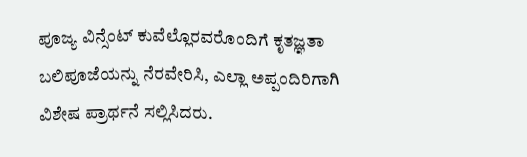ಪೂಜ್ಯ ವಿನ್ಸೆಂಟ್ ಕುವೆಲ್ಲೊರವರೊಂದಿಗೆ ಕೃತಜ್ಞತಾ ಬಲಿಪೂಜೆಯನ್ನು ನೆರವೇರಿಸಿ, ಎಲ್ಲಾ ಅಪ್ಪಂದಿರಿಗಾಗಿ ವಿಶೇಷ ಪ್ರಾರ್ಥನೆ ಸಲ್ಲಿಸಿದರು.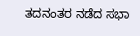ತದನಂತರ ನಡೆದ ಸಭಾ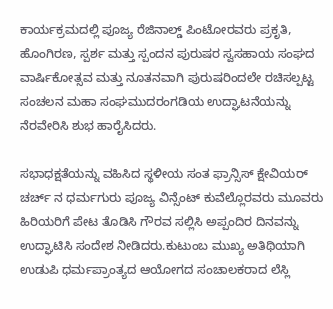ಕಾರ್ಯಕ್ರಮದಲ್ಲಿ ಪೂಜ್ಯ ರೆಜಿನಾಲ್ಡ್ ಪಿಂಟೋರವರು ಪ್ರಕೃತಿ, ಹೊಂಗಿರಣ, ಸ್ಪರ್ಶ ಮತ್ತು ಸ್ಪಂದನ ಪುರುಷರ ಸ್ವಸಹಾಯ ಸಂಘದ ವಾರ್ಷಿಕೋತ್ಸವ ಮತ್ತು ನೂತನವಾಗಿ ಪುರುಷರಿಂದಲೇ ರಚಿಸಲ್ಪಟ್ಟ ಸಂಚಲನ ಮಹಾ ಸಂಘಮುದರಂಗಡಿಯ ಉದ್ಘಾಟನೆಯನ್ನು ನೆರವೇರಿಸಿ ಶುಭ ಹಾರೈಸಿದರು.

ಸಭಾಧಕ್ಷತೆಯನ್ನು ವಹಿಸಿದ ಸ್ಥಳೀಯ ಸಂತ ಫ್ರಾನ್ಸಿಸ್ ಕ್ಷೇವಿಯರ್ ಚರ್ಚ್ ನ ಧರ್ಮಗುರು ಪೂಜ್ಯ ವಿನ್ಸೆಂಟ್ ಕುವೆಲ್ಲೊರವರು ಮೂವರು ಹಿರಿಯರಿಗೆ ಪೇಟ ತೊಡಿಸಿ ಗೌರವ ಸಲ್ಲಿಸಿ ಅಪ್ಪಂದಿರ ದಿನವನ್ನು ಉದ್ಘಾಟಿಸಿ ಸಂದೇಶ ನೀಡಿದರು.ಕುಟುಂಬ ಮುಖ್ಯ ಅತಿಥಿಯಾಗಿ ಉಡುಪಿ ಧರ್ಮಪ್ರಾಂತ್ಯದ ಆಯೋಗದ ಸಂಚಾಲಕರಾದ ಲೆಸ್ಲಿ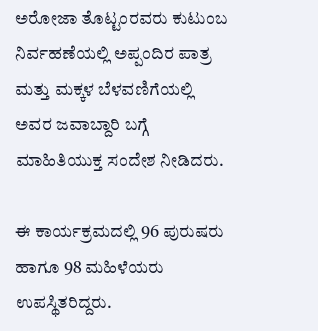ಅರೋಜಾ ತೊಟ್ಟಂರವರು ಕುಟುಂಬ ನಿರ್ವಹಣೆಯಲ್ಲಿ ಅಪ್ಪಂದಿರ ಪಾತ್ರ ಮತ್ತು ಮಕ್ಕಳ ಬೆಳವಣಿಗೆಯಲ್ಲಿ ಅವರ ಜವಾಬ್ದಾರಿ ಬಗ್ಗೆ ಮಾಹಿತಿಯುಕ್ತ ಸಂದೇಶ ನೀಡಿದರು.

ಈ ಕಾರ್ಯಕ್ರಮದಲ್ಲಿ 96 ಪುರುಷರು ಹಾಗೂ 98 ಮಹಿಳೆಯರು ಉಪಸ್ಥಿತರಿದ್ದರು.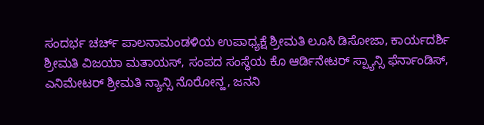ಸಂದರ್ಭ ಚರ್ಚ್ ಪಾಲನಾಮಂಡಳಿಯ ಉಪಾಧ್ಯಕ್ಷೆ ಶ್ರೀಮತಿ ಲೂಸಿ ಡಿಸೋಜಾ, ಕಾರ್ಯದರ್ಶಿ ಶ್ರೀಮತಿ ವಿಜಯಾ ಮತಾಯಸ್, ಸಂಪದ ಸಂಸ್ಥೆಯ ಕೊ ಆರ್ಡಿನೇಟರ್ ಸ್ಪ್ಯಾನ್ಸಿ ಫೆರ್ನಾಂಡಿಸ್, ಎನಿಮೇಟರ್ ಶ್ರೀಮತಿ ನ್ಯಾನ್ಸಿ ನೊರೋನ್ಹ, ಜನನಿ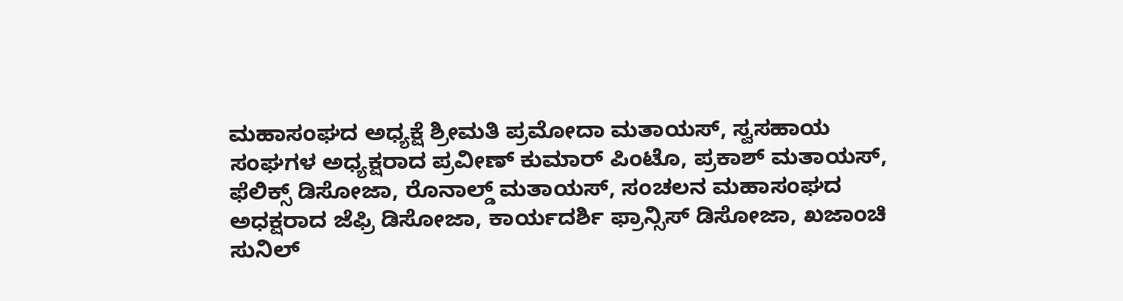ಮಹಾಸಂಘದ ಅಧ್ಯಕ್ಷೆ ಶ್ರೀಮತಿ ಪ್ರಮೋದಾ ಮತಾಯಸ್, ಸ್ವಸಹಾಯ ಸಂಘಗಳ ಅಧ್ಯಕ್ಷರಾದ ಪ್ರವೀಣ್ ಕುಮಾರ್ ಪಿಂಟೊ, ಪ್ರಕಾಶ್ ಮತಾಯಸ್, ಫೆಲಿಕ್ಸ್ ಡಿಸೋಜಾ, ರೊನಾಲ್ಡ್ ಮತಾಯಸ್, ಸಂಚಲನ ಮಹಾಸಂಘದ ಅಧಕ್ಷರಾದ ಜೆಫ್ರಿ ಡಿಸೋಜಾ, ಕಾರ್ಯದರ್ಶಿ ಫ್ರಾನ್ಸಿಸ್ ಡಿಸೋಜಾ, ಖಜಾಂಚಿ ಸುನಿಲ್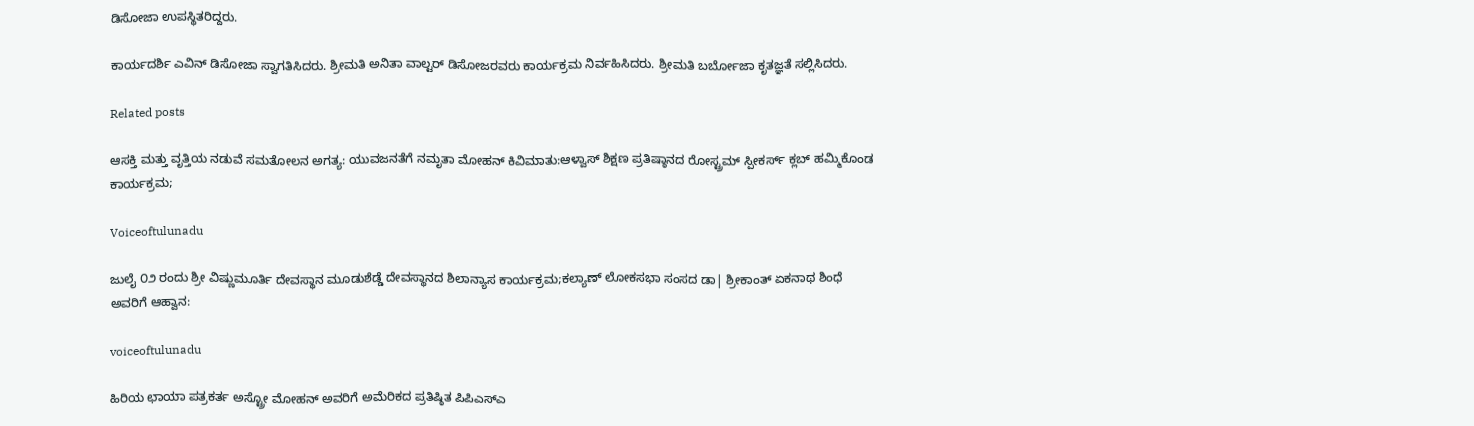ಡಿಸೋಜಾ ಉಪಸ್ಥಿತರಿದ್ದರು.

ಕಾರ್ಯದರ್ಶಿ ಎವಿನ್ ಡಿಸೋಜಾ ಸ್ವಾಗತಿಸಿದರು. ಶ್ರೀಮತಿ ಅನಿತಾ ವಾಲ್ಟರ್ ಡಿಸೋಜರವರು ಕಾರ್ಯಕ್ರಮ ನಿರ್ವಹಿಸಿದರು. ಶ್ರೀಮತಿ ಬರ್ಬೋಜಾ ಕೃತಜ್ಞತೆ ಸಲ್ಲಿಸಿದರು.

Related posts

ಆಸಕ್ತಿ ಮತ್ತು ವೃತ್ತಿಯ ನಡುವೆ ಸಮತೋಲನ ಅಗತ್ಯ: ಯುವಜನತೆಗೆ ನಮೃತಾ ಮೋಹನ್ ಕಿವಿಮಾತು:ಆಳ್ವಾಸ್ ಶಿಕ್ಷಣ ಪ್ರತಿಷ್ಠಾನದ ರೋಸ್ಟ್ರಮ್ ಸ್ಪೀಕರ್ಸ್ ಕ್ಲಬ್ ಹಮ್ಮಿಕೊಂಡ ಕಾರ್ಯಕ್ರಮ;

Voiceoftulunadu

ಜುಲೈ ೦೨ ರಂದು ಶ್ರೀ ವಿಷ್ಣುಮೂರ್ತಿ ದೇವಸ್ಥಾನ ಮೂಡುಶೆಡ್ಡೆ ದೇವಸ್ಥಾನದ ಶಿಲಾನ್ಯಾಸ ಕಾರ್ಯಕ್ರಮ;ಕಲ್ಯಾಣ್ ಲೋಕಸಭಾ ಸಂಸದ ಡಾ| ಶ್ರೀಕಾಂತ್ ಏಕನಾಥ ಶಿಂಧೆ ಅವರಿಗೆ ಆಹ್ವಾನ:

voiceoftulunadu

ಹಿರಿಯ ಛಾಯಾ ಪತ್ರಕರ್ತ ಅಸ್ಟ್ರೋ ಮೋಹನ್ ಅವರಿಗೆ ಅಮೆರಿಕದ ಪ್ರತಿಷ್ಠಿತ ಪಿಪಿಎಸ್ಎ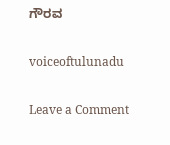ಗೌರವ

voiceoftulunadu

Leave a Comment